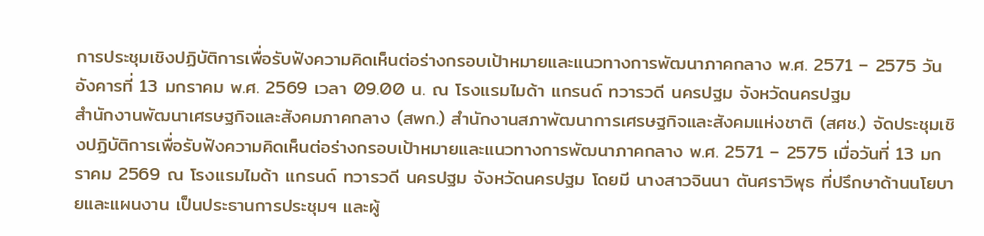การประชุมเชิงปฏิบัติการเพื่อรับฟังความคิดเห็นต่อร่างกรอบเป้าหมายและแนวทางการพัฒนาภาคกลาง พ.ศ. 2571 – 2575 วันอังคารที่ 13 มกราคม พ.ศ. 2569 เวลา 09.00 น. ณ โรงแรมไมด้า แกรนด์ ทวารวดี นครปฐม จังหวัดนครปฐม
สำนักงานพัฒนาเศรษฐกิจและสังคมภาคกลาง (สพก.) สำนักงานสภาพัฒนาการเศรษฐกิจและสังคมแห่งชาติ (สศช.) จัดประชุมเชิงปฏิบัติการเพื่อรับฟังความคิดเห็นต่อร่างกรอบเป้าหมายและแนวทางการพัฒนาภาคกลาง พ.ศ. 2571 – 2575 เมื่อวันที่ 13 มกราคม 2569 ณ โรงแรมไมด้า แกรนด์ ทวารวดี นครปฐม จังหวัดนครปฐม โดยมี นางสาวจินนา ตันศราวิพุธ ที่ปรึกษาด้านนโยบายและแผนงาน เป็นประธานการประชุมฯ และผู้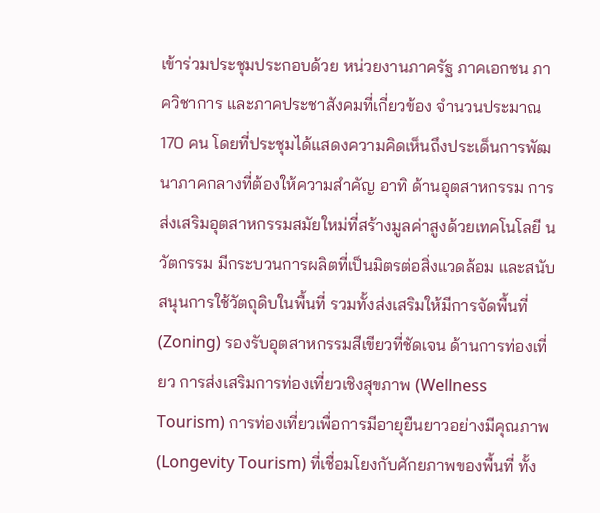เข้าร่วมประชุมประกอบด้วย หน่วยงานภาครัฐ ภาคเอกชน ภาควิชาการ และภาคประชาสังคมที่เกี่ยวข้อง จำนวนประมาณ 170 คน โดยที่ประชุมได้แสดงความคิดเห็นถึงประเด็นการพัฒนาภาคกลางที่ต้องให้ความสำคัญ อาทิ ด้านอุตสาหกรรม การส่งเสริมอุตสาหกรรมสมัยใหม่ที่สร้างมูลค่าสูงด้วยเทคโนโลยี นวัตกรรม มีกระบวนการผลิตที่เป็นมิตรต่อสิ่งแวดล้อม และสนับสนุนการใช้วัตถุดิบในพื้นที่ รวมทั้งส่งเสริมให้มีการจัดพื้นที่ (Zoning) รองรับอุตสาหกรรมสีเขียวที่ชัดเจน ด้านการท่องเที่ยว การส่งเสริมการท่องเที่ยวเชิงสุขภาพ (Wellness Tourism) การท่องเที่ยวเพื่อการมีอายุยืนยาวอย่างมีคุณภาพ (Longevity Tourism) ที่เชื่อมโยงกับศักยภาพของพื้นที่ ทั้ง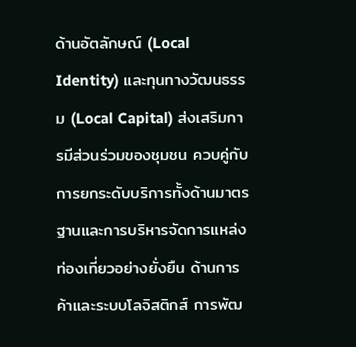ด้านอัตลักษณ์ (Local Identity) และทุนทางวัฒนธรรม (Local Capital) ส่งเสริมการมีส่วนร่วมของชุมชน ควบคู่กับการยกระดับบริการทั้งด้านมาตรฐานและการบริหารจัดการแหล่งท่องเที่ยวอย่างยั่งยืน ด้านการค้าและระบบโลจิสติกส์ การพัฒ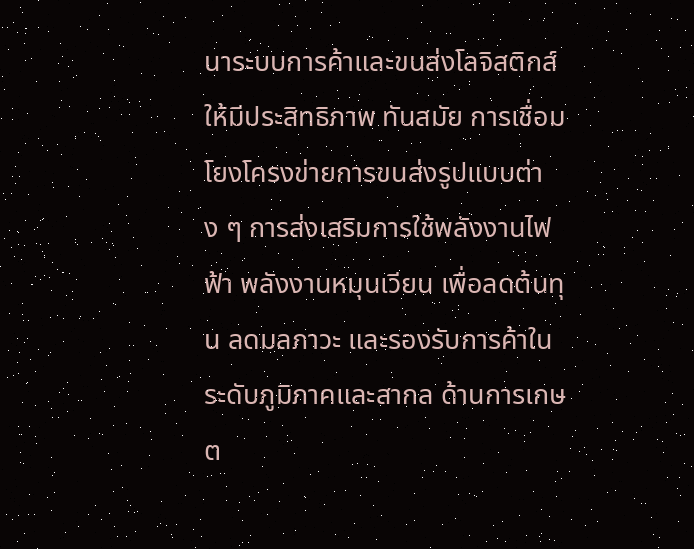นาระบบการค้าและขนส่งโลจิสติกส์ให้มีประสิทธิภาพ ทันสมัย การเชื่อมโยงโครงข่ายการขนส่งรูปแบบต่าง ๆ การส่งเสริมการใช้พลังงานไฟฟ้า พลังงานหมุนเวียน เพื่อลดต้นทุน ลดมลภาวะ และรองรับการค้าในระดับภูมิภาคและสากล ด้านการเกษต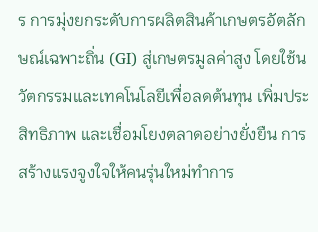ร การมุ่งยกระดับการผลิตสินค้าเกษตรอัตลักษณ์เฉพาะถิ่น (GI) สู่เกษตรมูลค่าสูง โดยใช้นวัตกรรมและเทคโนโลยีเพื่อลดต้นทุน เพิ่มประสิทธิภาพ และเชื่อมโยงตลาดอย่างยั่งยืน การสร้างแรงจูงใจให้คนรุ่นใหม่ทำการ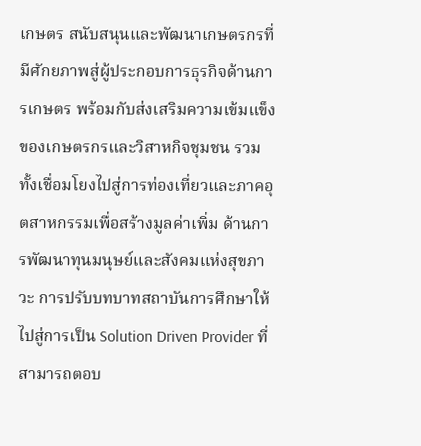เกษตร สนับสนุนและพัฒนาเกษตรกรที่มีศักยภาพสู่ผู้ประกอบการธุรกิจด้านการเกษตร พร้อมกับส่งเสริมความเข้มแข็งของเกษตรกรและวิสาหกิจชุมชน รวมทั้งเชื่อมโยงไปสู่การท่องเที่ยวและภาคอุตสาหกรรมเพื่อสร้างมูลค่าเพิ่ม ด้านการพัฒนาทุนมนุษย์และสังคมแห่งสุขภาวะ การปรับบทบาทสถาบันการศึกษาให้ไปสู่การเป็น Solution Driven Provider ที่สามารถตอบ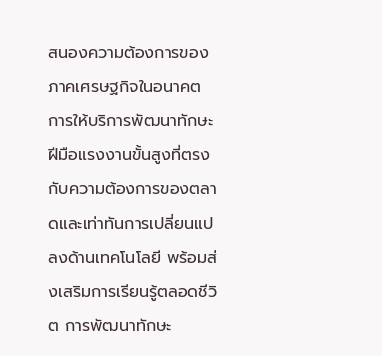สนองความต้องการของภาคเศรษฐกิจในอนาคต การให้บริการพัฒนาทักษะฝีมือแรงงานขั้นสูงที่ตรงกับความต้องการของตลาดและเท่าทันการเปลี่ยนแปลงด้านเทคโนโลยี พร้อมส่งเสริมการเรียนรู้ตลอดชีวิต การพัฒนาทักษะ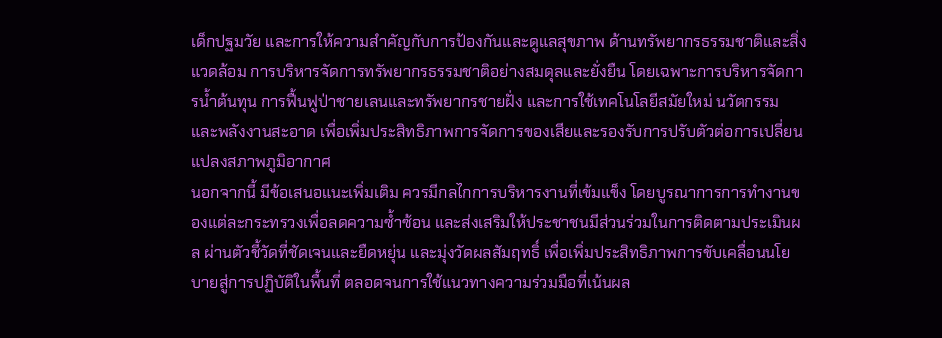เด็กปฐมวัย และการให้ความสำคัญกับการป้องกันและดูแลสุขภาพ ด้านทรัพยากรธรรมชาติและสิ่งแวดล้อม การบริหารจัดการทรัพยากรธรรมชาติอย่างสมดุลและยั่งยืน โดยเฉพาะการบริหารจัดการน้ำต้นทุน การฟื้นฟูป่าชายเลนและทรัพยากรชายฝั่ง และการใช้เทคโนโลยีสมัยใหม่ นวัตกรรม และพลังงานสะอาด เพื่อเพิ่มประสิทธิภาพการจัดการของเสียและรองรับการปรับตัวต่อการเปลี่ยนแปลงสภาพภูมิอากาศ
นอกจากนี้ มีข้อเสนอแนะเพิ่มเติม ควรมีกลไกการบริหารงานที่เข้มแข็ง โดยบูรณาการการทำงานของแต่ละกระทรวงเพื่อลดความซ้ำซ้อน และส่งเสริมให้ประชาชนมีส่วนร่วมในการติดตามประเมินผล ผ่านตัวชี้วัดที่ชัดเจนและยืดหยุ่น และมุ่งวัดผลสัมฤทธิ์ เพื่อเพิ่มประสิทธิภาพการขับเคลื่อนนโยบายสู่การปฏิบัติในพื้นที่ ตลอดจนการใช้แนวทางความร่วมมือที่เน้นผล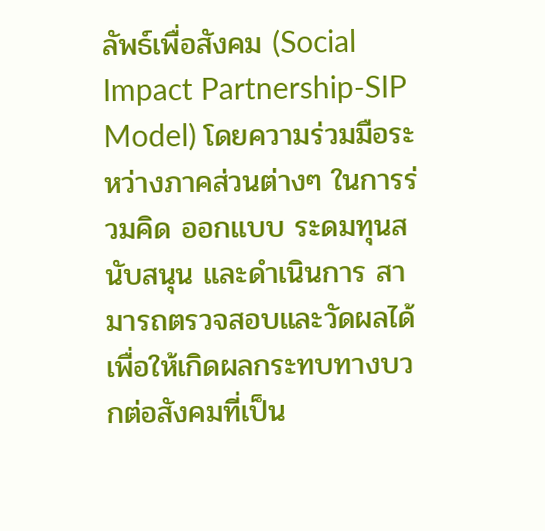ลัพธ์เพื่อสังคม (Social Impact Partnership-SIP Model) โดยความร่วมมือระหว่างภาคส่วนต่างๆ ในการร่วมคิด ออกแบบ ระดมทุนสนับสนุน และดำเนินการ สามารถตรวจสอบและวัดผลได้ เพื่อให้เกิดผลกระทบทางบวกต่อสังคมที่เป็น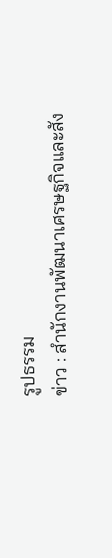รูปธรรม
ข่าว : สำนักงานพัฒนาเศรษฐกิจและสัง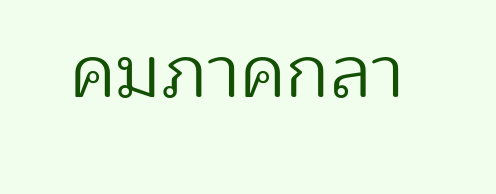คมภาคกลา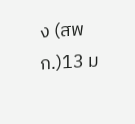ง (สพก.)13 ม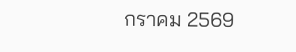กราคม 2569